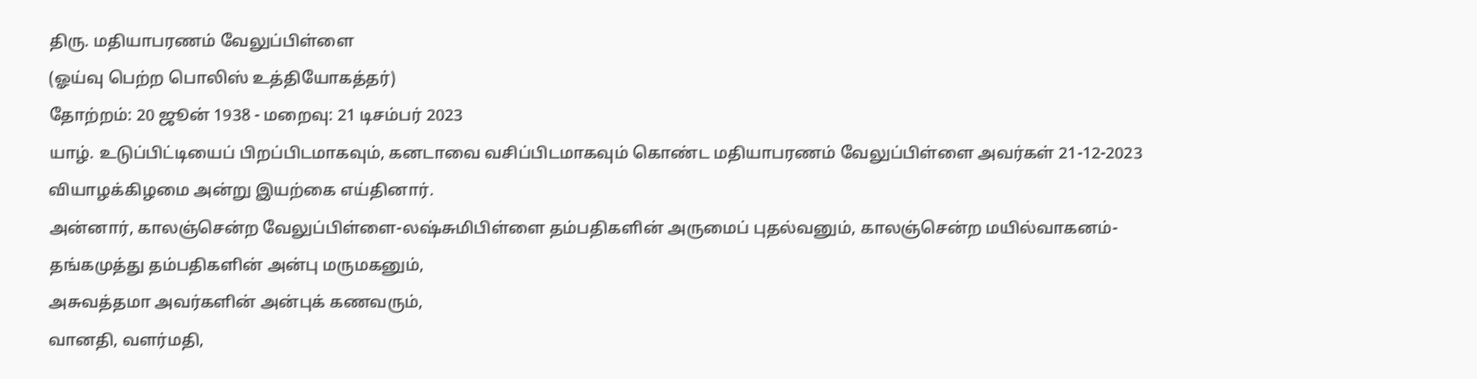திரு. மதியாபரணம் வேலுப்பிள்ளை
(ஓய்வு பெற்ற பொலிஸ் உத்தியோகத்தர்)
தோற்றம்: 20 ஜூன் 1938 - மறைவு: 21 டிசம்பர் 2023
யாழ். உடுப்பிட்டியைப் பிறப்பிடமாகவும், கனடாவை வசிப்பிடமாகவும் கொண்ட மதியாபரணம் வேலுப்பிள்ளை அவர்கள் 21-12-2023 வியாழக்கிழமை அன்று இயற்கை எய்தினார்.
அன்னார், காலஞ்சென்ற வேலுப்பிள்ளை-லஷ்சுமிபிள்ளை தம்பதிகளின் அருமைப் புதல்வனும், காலஞ்சென்ற மயில்வாகனம்-தங்கமுத்து தம்பதிகளின் அன்பு மருமகனும்,
அசுவத்தமா அவர்களின் அன்புக் கணவரும்,
வானதி, வளர்மதி,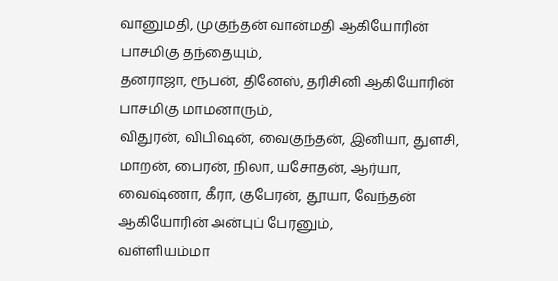வானுமதி, முகுந்தன் வான்மதி ஆகியோரின் பாசமிகு தந்தையும்,
தனராஜா, ரூபன், தினேஸ், தரிசினி ஆகியோரின் பாசமிகு மாமனாரும்,
விதுரன், விபிஷன், வைகுந்தன், இனியா, துளசி, மாறன், பைரன், நிலா, யசோதன், ஆர்யா, வைஷ்ணா, கீரா, குபேரன், தூயா, வேந்தன் ஆகியோரின் அன்புப் பேரனும்,
வள்ளியம்மா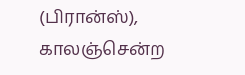(பிரான்ஸ்), காலஞ்சென்ற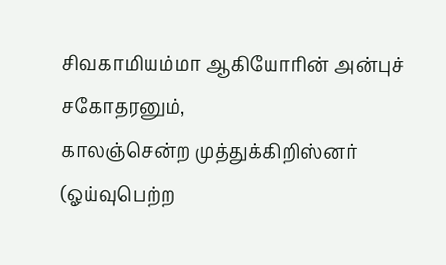சிவகாமியம்மா ஆகியோரின் அன்புச் சகோதரனும்,
காலஞ்சென்ற முத்துக்கிறிஸ்னர் (ஓய்வுபெற்ற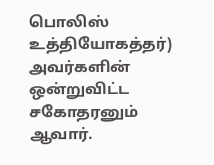பொலிஸ் உத்தியோகத்தர்) அவர்களின் ஒன்றுவிட்ட சகோதரனும் ஆவார்.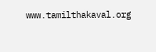www.tamilthakaval.org